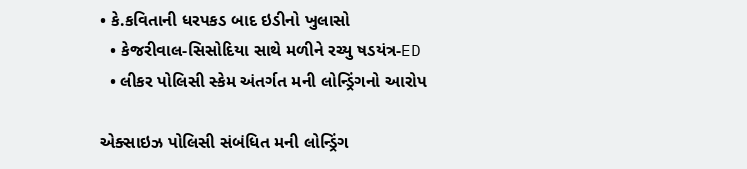• કે.કવિતાની ધરપકડ બાદ ઇડીનો ખુલાસો
  • કેજરીવાલ-સિસોદિયા સાથે મળીને રચ્યુ ષડયંત્ર-ED
  • લીકર પોલિસી સ્કેમ અંતર્ગત મની લોન્ડ્રિંગનો આરોપ

એક્સાઇઝ પોલિસી સંબંધિત મની લોન્ડ્રિંગ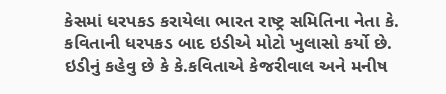કેસમાં ધરપકડ કરાયેલા ભારત રાષ્ટ્ર સમિતિના નેતા કે. કવિતાની ધરપકડ બાદ ઇડીએ મોટો ખુલાસો કર્યો છે. ઇડીનું કહેવુ છે કે કે.કવિતાએ કેજરીવાલ અને મનીષ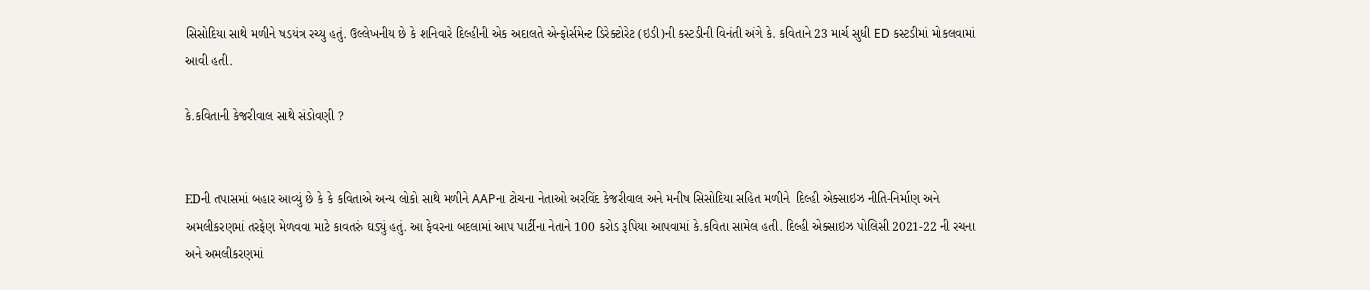સિસોદિયા સાથે મળીને ષડયંત્ર રચ્યુ હતું. ઉલ્લેખનીય છે કે શનિવારે દિલ્હીની એક અદાલતે એન્ફોર્સમેન્ટ ડિરેક્ટોરેટ (ઇડી)ની કસ્ટડીની વિનંતી અંગે કે. કવિતાને 23 માર્ચ સુધી ED કસ્ટડીમાં મોકલવામાં આવી હતી.

કે.કવિતાની કેજરીવાલ સાથે સંડોવણી ?


EDની તપાસમાં બહાર આવ્યું છે કે કે કવિતાએ અન્ય લોકો સાથે મળીને AAPના ટોચના નેતાઓ અરવિંદ કેજરીવાલ અને મનીષ સિસોદિયા સહિત મળીને  દિલ્હી એક્સાઇઝ નીતિ-નિર્માણ અને અમલીકરણમાં તરફેણ મેળવવા માટે કાવતરું ઘડ્યું હતું. આ ફેવરના બદલામાં આપ પાર્ટીના નેતાને 100 કરોડ રૂપિયા આપવામાં કે.કવિતા સામેલ હતી. દિલ્હી એક્સાઇઝ પોલિસી 2021-22 ની રચના અને અમલીકરણમાં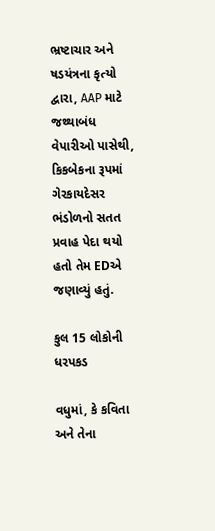ભ્રષ્ટાચાર અને ષડયંત્રના કૃત્યો દ્વારા, AAP માટે જથ્થાબંધ વેપારીઓ પાસેથી, કિકબેકના રૂપમાં ગેરકાયદેસર ભંડોળનો સતત પ્રવાહ પેદા થયો હતો તેમ EDએ જણાવ્યું હતું.

કુલ 15 લોકોની ધરપકડ

વધુમાં, કે કવિતા અને તેના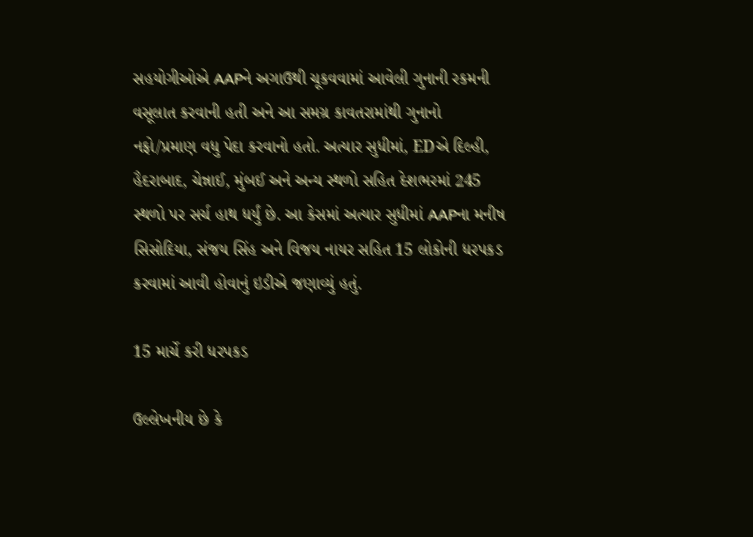સહયોગીઓએ AAPને અગાઉથી ચૂકવવામાં આવેલી ગુનાની રકમની વસૂલાત કરવાની હતી અને આ સમગ્ર કાવતરામાંથી ગુનાનો નફો/પ્રમાણ વધુ પેદા કરવાનો હતો. અત્યાર સુધીમાં, EDએ દિલ્હી, હૈદરાબાદ, ચેન્નાઈ, મુંબઈ અને અન્ય સ્થળો સહિત દેશભરમાં 245 સ્થળો પર સર્ચ હાથ ધર્યું છે. આ કેસમાં અત્યાર સુધીમાં AAPના મનીષ સિસોદિયા, સંજય સિંહ અને વિજય નાયર સહિત 15 લોકોની ધરપકડ કરવામાં આવી હોવાનું ઇડીએ જણાવ્યું હતું.

15 માર્ચે કરી ધરપકડ

ઉલ્લેખનીય છે કે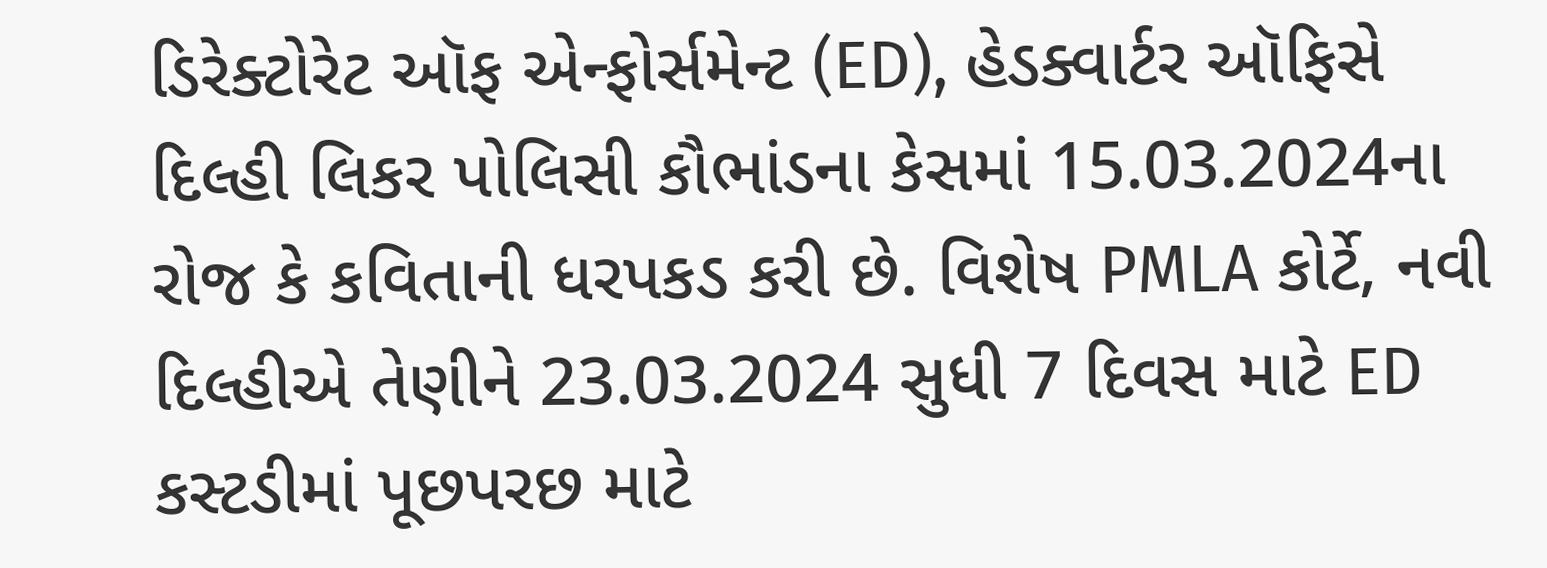ડિરેક્ટોરેટ ઑફ એન્ફોર્સમેન્ટ (ED), હેડક્વાર્ટર ઑફિસે દિલ્હી લિકર પોલિસી કૌભાંડના કેસમાં 15.03.2024ના રોજ કે કવિતાની ધરપકડ કરી છે. વિશેષ PMLA કોર્ટે, નવી દિલ્હીએ તેણીને 23.03.2024 સુધી 7 દિવસ માટે ED કસ્ટડીમાં પૂછપરછ માટે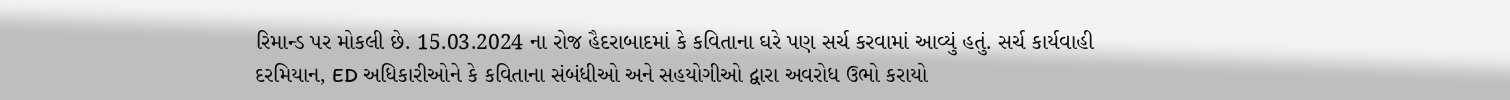રિમાન્ડ પર મોકલી છે. 15.03.2024 ના રોજ હૈદરાબાદમાં કે કવિતાના ઘરે પણ સર્ચ કરવામાં આવ્યું હતું. સર્ચ કાર્યવાહી દરમિયાન, ED અધિકારીઓને કે કવિતાના સંબંધીઓ અને સહયોગીઓ દ્વારા અવરોધ ઉભો કરાયો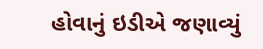હોવાનું ઇડીએ જણાવ્યું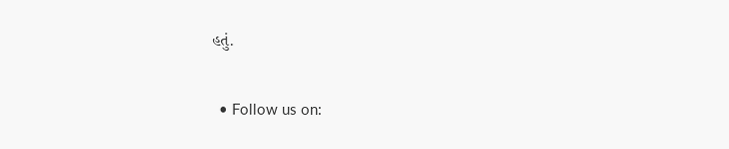હતું.

  • Follow us on: